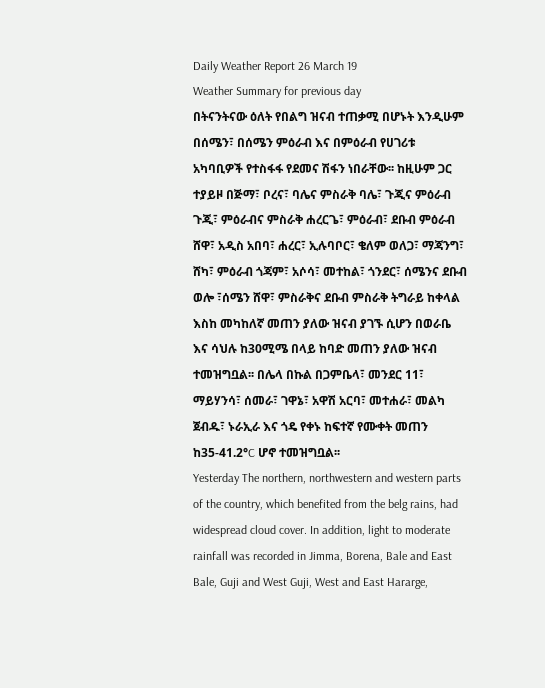Daily Weather Report 26 March 19
Weather Summary for previous day
በትናንትናው ዕለት የበልግ ዝናብ ተጠቃሚ በሆኑት እንዲሁም በሰሜን፣ በሰሜን ምዕራብ እና በምዕራብ የሀገሪቱ አካባቢዎች የተስፋፋ የደመና ሽፋን ነበራቸው፡፡ ከዚሁም ጋር ተያይዞ በጅማ፣ ቦረና፣ ባሌና ምስራቅ ባሌ፣ ጉጂና ምዕራብ ጉጂ፣ ምዕራብና ምስራቅ ሐረርጌ፣ ምዕራብ፣ ደቡብ ምዕራብ ሸዋ፣ አዲስ አበባ፣ ሐረር፣ ኢሉባቦር፣ ቄለም ወለጋ፣ ማጃንግ፣ ሸካ፣ ምዕራብ ጎጃም፣ አሶሳ፣ መተከል፣ ጎንደር፣ ሰሜንና ደቡብ ወሎ ፣ሰሜን ሸዋ፣ ምስራቅና ደቡብ ምስራቅ ትግራይ ከቀላል እስከ መካከለኛ መጠን ያለው ዝናብ ያገኙ ሲሆን በወራቤ እና ሳህሉ ከ30ሚሜ በላይ ከባድ መጠን ያለው ዝናብ ተመዝግቧል፡፡ በሌላ በኩል በጋምቤላ፣ መንደር 11፣ ማይሃንሳ፣ ሰመራ፣ ገዋኔ፣ አዋሽ አርባ፣ መተሐራ፣ መልካ ጀብዱ፣ ኑራኢራ እና ጎዴ የቀኑ ከፍተኛ የሙቀት መጠን ከ35-41.2°C ሆኖ ተመዝግቧል፡፡
Yesterday The northern, northwestern and western parts of the country, which benefited from the belg rains, had widespread cloud cover. In addition, light to moderate rainfall was recorded in Jimma, Borena, Bale and East Bale, Guji and West Guji, West and East Hararge,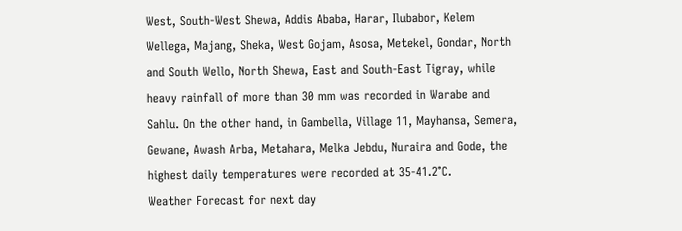West, South-West Shewa, Addis Ababa, Harar, Ilubabor, Kelem Wellega, Majang, Sheka, West Gojam, Asosa, Metekel, Gondar, North and South Wello, North Shewa, East and South-East Tigray, while heavy rainfall of more than 30 mm was recorded in Warabe and Sahlu. On the other hand, in Gambella, Village 11, Mayhansa, Semera, Gewane, Awash Arba, Metahara, Melka Jebdu, Nuraira and Gode, the highest daily temperatures were recorded at 35-41.2°C.
Weather Forecast for next day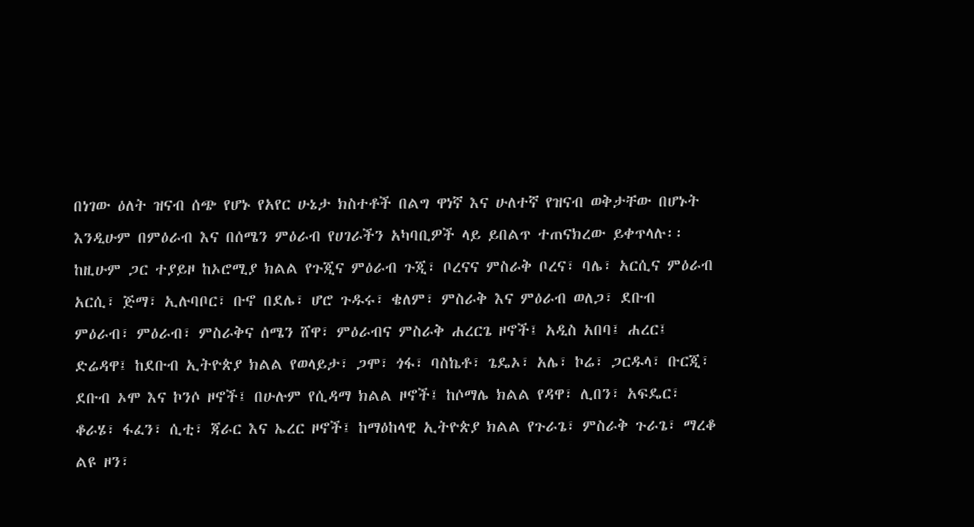በነገው ዕለት ዝናብ ሰጭ የሆኑ የአየር ሁኔታ ክስተቶች በልግ ዋነኛ እና ሁለተኛ የዝናብ ወቅታቸው በሆኑት እንዲሁም በምዕራብ እና በሰሜን ምዕራብ የሀገራችን አካባቢዎች ላይ ይበልጥ ተጠናክረው ይቀጥላሉ፡፡ ከዚሁም ጋር ተያይዞ ከኦሮሚያ ክልል የጉጂና ምዕራብ ጉጂ፣ ቦረናና ምስራቅ ቦረና፣ ባሌ፣ አርሲና ምዕራብ አርሲ፣ ጅማ፣ ኢሉባቦር፣ ቡኖ በደሌ፣ ሆሮ ጉዱሩ፣ ቄለም፣ ምስራቅ እና ምዕራብ ወለጋ፣ ደቡብ ምዕራብ፣ ምዕራብ፣ ምስራቅና ሰሜን ሸዋ፣ ምዕራብና ምስራቅ ሐረርጌ ዞኖች፤ አዲስ አበባ፤ ሐረር፤ ድሬዳዋ፤ ከደቡብ ኢትዮጵያ ክልል የወላይታ፣ ጋሞ፣ ጎፋ፣ ባስኬቶ፣ ጌዴኦ፣ አሌ፣ ኮሬ፣ ጋርዱላ፣ ቡርጂ፣ ደቡብ ኦሞ እና ኮንሶ ዞኖች፤ በሁሉም የሲዳማ ክልል ዞኖች፤ ከሶማሌ ክልል የዳዋ፣ ሊበን፣ አፍዴር፣ ቆራሄ፣ ፋፈን፣ ሲቲ፣ ጃራር እና ኤረር ዞኖች፤ ከማዕከላዊ ኢትዮጵያ ክልል የጉራጌ፣ ምስራቅ ጉራጌ፣ ማረቆ ልዩ ዞን፣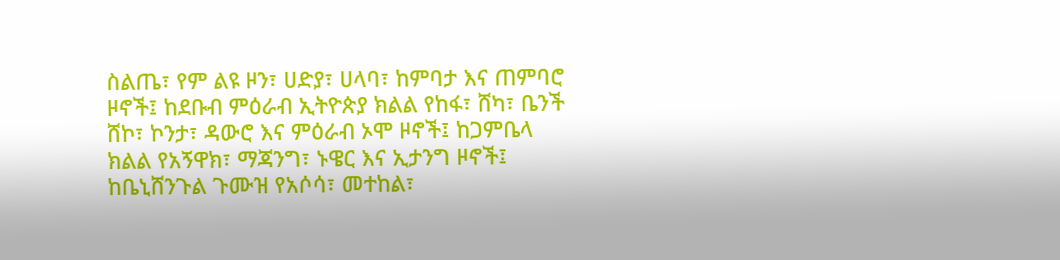ስልጤ፣ የም ልዩ ዞን፣ ሀድያ፣ ሀላባ፣ ከምባታ እና ጠምባሮ ዞኖች፤ ከደቡብ ምዕራብ ኢትዮጵያ ክልል የከፋ፣ ሸካ፣ ቤንች ሸኮ፣ ኮንታ፣ ዳውሮ እና ምዕራብ ኦሞ ዞኖች፤ ከጋምቤላ ክልል የአኝዋክ፣ ማጃንግ፣ ኑዌር እና ኢታንግ ዞኖች፤ ከቤኒሸንጉል ጉሙዝ የአሶሳ፣ መተከል፣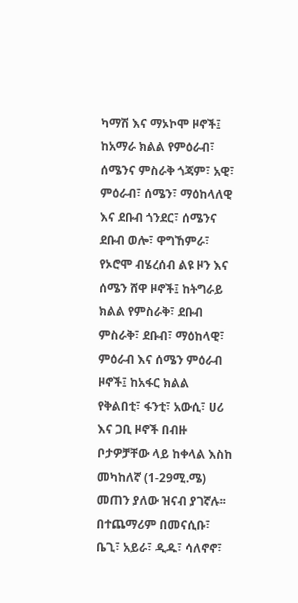ካማሽ እና ማኦኮሞ ዞኖች፤ ከአማራ ክልል የምዕራብ፣ ሰሜንና ምስራቅ ጎጃም፣ አዊ፣ ምዕራብ፣ ሰሜን፣ ማዕከላለዊ እና ደቡብ ጎንደር፣ ሰሜንና ደቡብ ወሎ፣ ዋግኸምራ፣ የኦሮሞ ብሄረሰብ ልዩ ዞን እና ሰሜን ሸዋ ዞኖች፤ ከትግራይ ክልል የምስራቅ፣ ደቡብ ምስራቅ፣ ደቡብ፣ ማዕከላዊ፣ ምዕራብ እና ሰሜን ምዕራብ ዞኖች፤ ከአፋር ክልል የቅልበቲ፣ ፋንቲ፣ አውሲ፣ ሀሪ እና ጋቢ ዞኖች በብዙ ቦታዎቻቸው ላይ ከቀላል እስከ መካከለኛ (1-29ሚ.ሜ) መጠን ያለው ዝናብ ያገኛሉ፡፡ በተጨማሪም በመናሲቡ፣ ቤጊ፣ አይራ፣ ዲዱ፣ ሳለኖኖ፣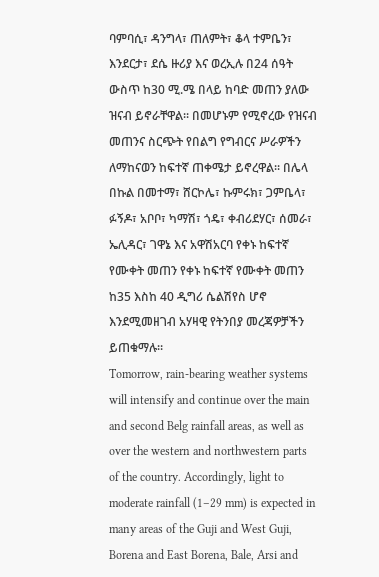ባምባሲ፣ ዳንግላ፣ ጠለምት፣ ቆላ ተምቤን፣ እንደርታ፣ ደሴ ዙሪያ እና ወረኢሉ በ24 ሰዓት ውስጥ ከ30 ሚ.ሜ በላይ ከባድ መጠን ያለው ዝናብ ይኖራቸዋል፡፡ በመሆኑም የሚኖረው የዝናብ መጠንና ስርጭት የበልግ የግብርና ሥራዎችን ለማከናወን ከፍተኛ ጠቀሜታ ይኖረዋል፡፡ በሌላ በኩል በመተማ፣ ሸርኮሌ፣ ኩምሩክ፣ ጋምቤላ፣ ፉኝዶ፣ አቦቦ፣ ካማሽ፣ ጎዴ፣ ቀብሪደሃር፣ ሰመራ፣ ኤሊዳር፣ ገዋኔ እና አዋሽአርባ የቀኑ ከፍተኛ የሙቀት መጠን የቀኑ ከፍተኛ የሙቀት መጠን ከ35 እስከ 40 ዲግሪ ሴልሽየስ ሆኖ እንደሚመዘገብ አሃዛዊ የትንበያ መረጃዎቻችን ይጠቁማሉ።
Tomorrow, rain-bearing weather systems will intensify and continue over the main and second Belg rainfall areas, as well as over the western and northwestern parts of the country. Accordingly, light to moderate rainfall (1–29 mm) is expected in many areas of the Guji and West Guji, Borena and East Borena, Bale, Arsi and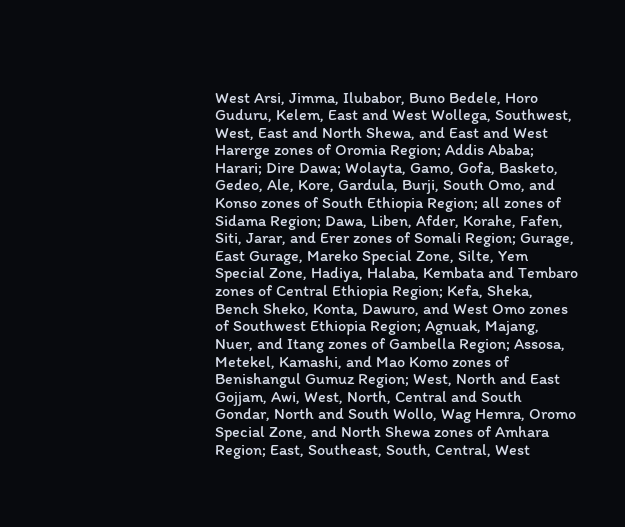West Arsi, Jimma, Ilubabor, Buno Bedele, Horo Guduru, Kelem, East and West Wollega, Southwest, West, East and North Shewa, and East and West Harerge zones of Oromia Region; Addis Ababa; Harari; Dire Dawa; Wolayta, Gamo, Gofa, Basketo, Gedeo, Ale, Kore, Gardula, Burji, South Omo, and Konso zones of South Ethiopia Region; all zones of Sidama Region; Dawa, Liben, Afder, Korahe, Fafen, Siti, Jarar, and Erer zones of Somali Region; Gurage, East Gurage, Mareko Special Zone, Silte, Yem Special Zone, Hadiya, Halaba, Kembata and Tembaro zones of Central Ethiopia Region; Kefa, Sheka, Bench Sheko, Konta, Dawuro, and West Omo zones of Southwest Ethiopia Region; Agnuak, Majang, Nuer, and Itang zones of Gambella Region; Assosa, Metekel, Kamashi, and Mao Komo zones of Benishangul Gumuz Region; West, North and East Gojjam, Awi, West, North, Central and South Gondar, North and South Wollo, Wag Hemra, Oromo Special Zone, and North Shewa zones of Amhara Region; East, Southeast, South, Central, West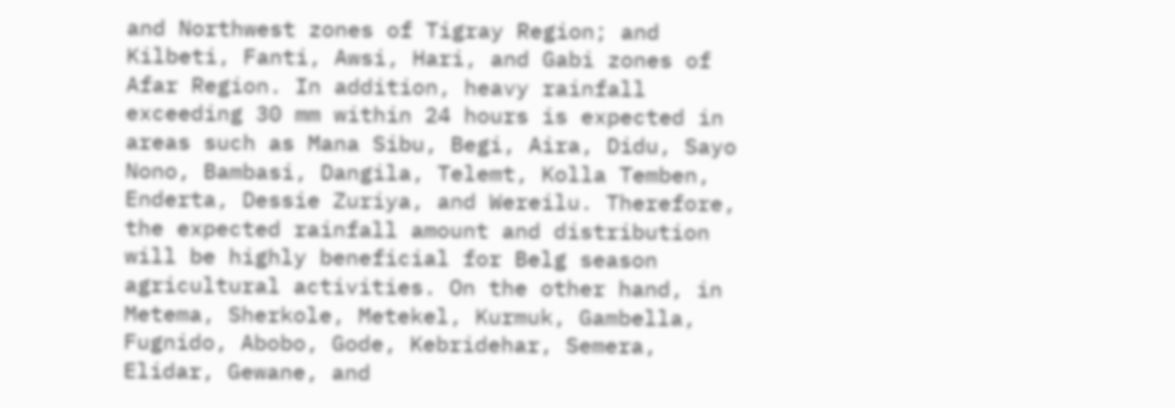and Northwest zones of Tigray Region; and Kilbeti, Fanti, Awsi, Hari, and Gabi zones of Afar Region. In addition, heavy rainfall exceeding 30 mm within 24 hours is expected in areas such as Mana Sibu, Begi, Aira, Didu, Sayo Nono, Bambasi, Dangila, Telemt, Kolla Temben, Enderta, Dessie Zuriya, and Wereilu. Therefore, the expected rainfall amount and distribution will be highly beneficial for Belg season agricultural activities. On the other hand, in Metema, Sherkole, Metekel, Kurmuk, Gambella, Fugnido, Abobo, Gode, Kebridehar, Semera, Elidar, Gewane, and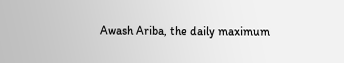Awash Ariba, the daily maximum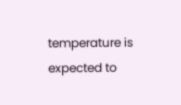temperature is expected to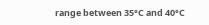range between 35°C and 40°C